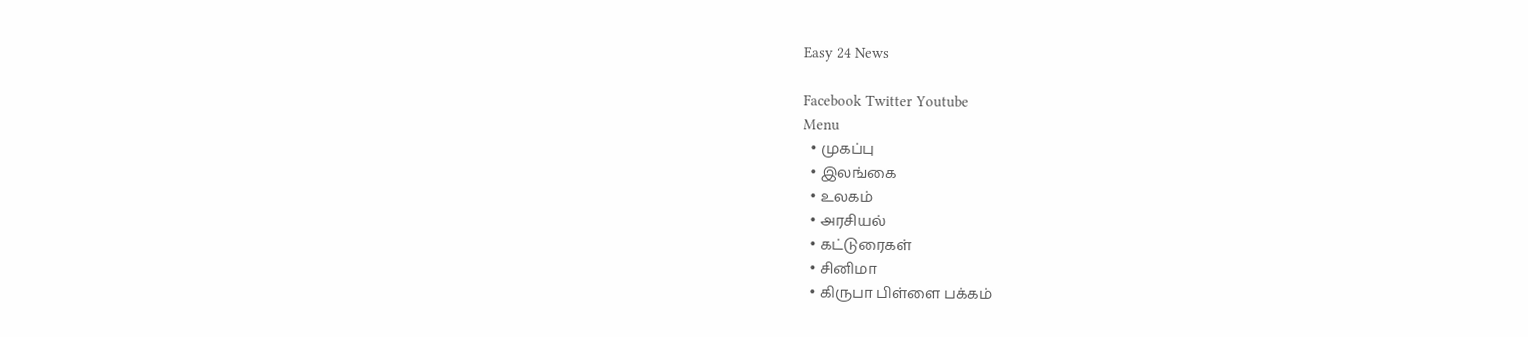Easy 24 News

Facebook Twitter Youtube
Menu
  • முகப்பு
  • இலங்கை
  • உலகம்
  • அரசியல்
  • கட்டுரைகள்
  • சினிமா
  • கிருபா பிள்ளை பக்கம்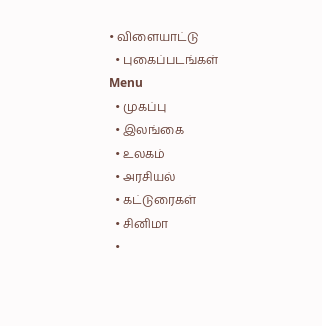• விளையாட்டு
  • புகைப்படங்கள்
Menu
  • முகப்பு
  • இலங்கை
  • உலகம்
  • அரசியல்
  • கட்டுரைகள்
  • சினிமா
  •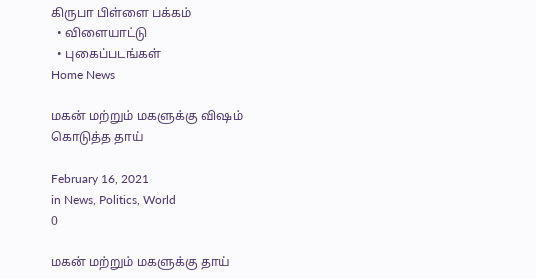கிருபா பிள்ளை பக்கம்
  • விளையாட்டு
  • புகைப்படங்கள்
Home News

மகன் மற்றும் மகளுக்கு விஷம் கொடுத்த தாய்

February 16, 2021
in News, Politics, World
0

மகன் மற்றும் மகளுக்கு தாய்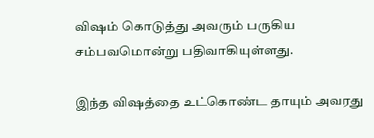விஷம் கொடுத்து அவரும் பருகிய சம்பவமொன்று பதிவாகியுள்ளது.

இந்த விஷத்தை உட்கொண்ட தாயும் அவரது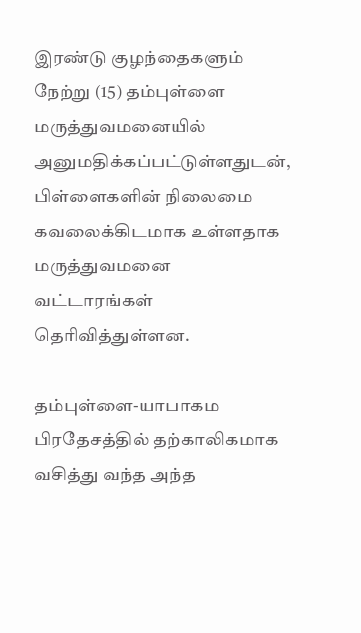இரண்டு குழந்தைகளும் நேற்று (15) தம்புள்ளை மருத்துவமனையில் அனுமதிக்கப்பட்டுள்ளதுடன், பிள்ளைகளின் நிலைமை கவலைக்கிடமாக உள்ளதாக மருத்துவமனை வட்டாரங்கள் தெரிவித்துள்ளன.

தம்புள்ளை-யாபாகம பிரதேசத்தில் தற்காலிகமாக வசித்து வந்த அந்த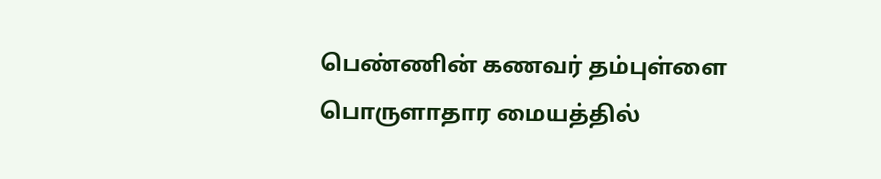பெண்ணின் கணவர் தம்புள்ளை பொருளாதார மையத்தில்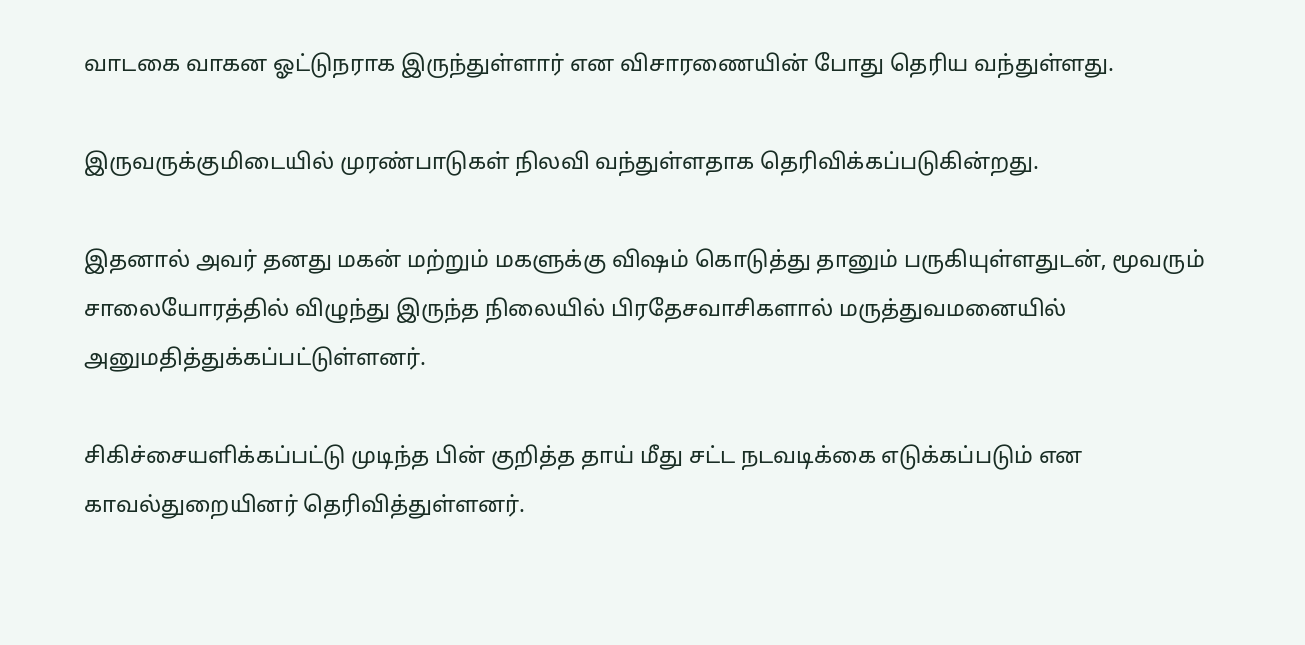வாடகை வாகன ஓட்டுநராக இருந்துள்ளார் என விசாரணையின் போது தெரிய வந்துள்ளது.

இருவருக்குமிடையில் முரண்பாடுகள் நிலவி வந்துள்ளதாக தெரிவிக்கப்படுகின்றது.

இதனால் அவர் தனது மகன் மற்றும் மகளுக்கு விஷம் கொடுத்து தானும் பருகியுள்ளதுடன், மூவரும் சாலையோரத்தில் விழுந்து இருந்த நிலையில் பிரதேசவாசிகளால் மருத்துவமனையில் அனுமதித்துக்கப்பட்டுள்ளனர்.

சிகிச்சையளிக்கப்பட்டு முடிந்த பின் குறித்த தாய் மீது சட்ட நடவடிக்கை எடுக்கப்படும் என காவல்துறையினர் தெரிவித்துள்ளனர்.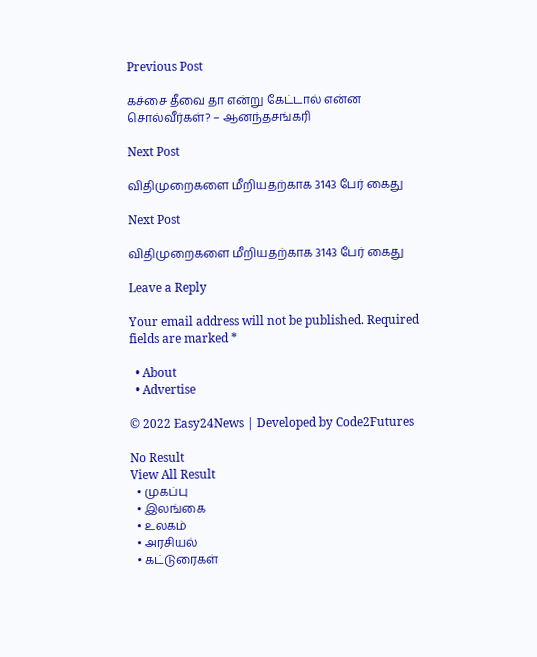Previous Post

கச்சை தீவை தா என்று கேட்டால் என்ன சொல்வீர்கள்? – ஆனந்தசங்கரி

Next Post

விதிமுறைகளை மீறியதற்காக 3143 பேர் கைது

Next Post

விதிமுறைகளை மீறியதற்காக 3143 பேர் கைது

Leave a Reply

Your email address will not be published. Required fields are marked *

  • About
  • Advertise

© 2022 Easy24News | Developed by Code2Futures

No Result
View All Result
  • முகப்பு
  • இலங்கை
  • உலகம்
  • அரசியல்
  • கட்டுரைகள்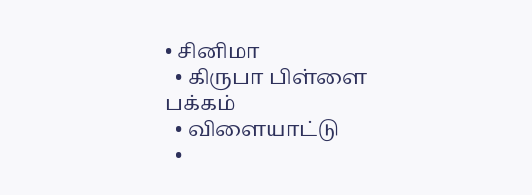• சினிமா
  • கிருபா பிள்ளை பக்கம்
  • விளையாட்டு
  •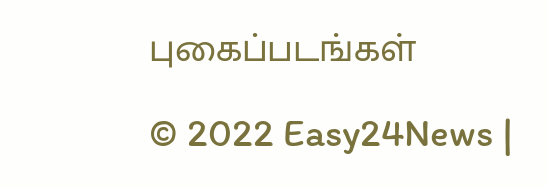புகைப்படங்கள்

© 2022 Easy24News |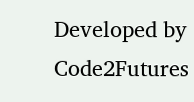Developed by Code2Futures